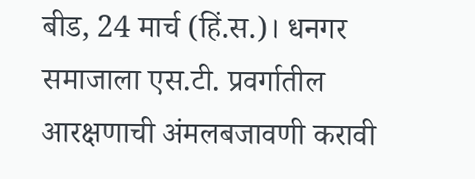बीड, 24 मार्च (हिं.स.)। धनगर समाजाला एस.टी. प्रवर्गातील आरक्षणाची अंमलबजावणी करावी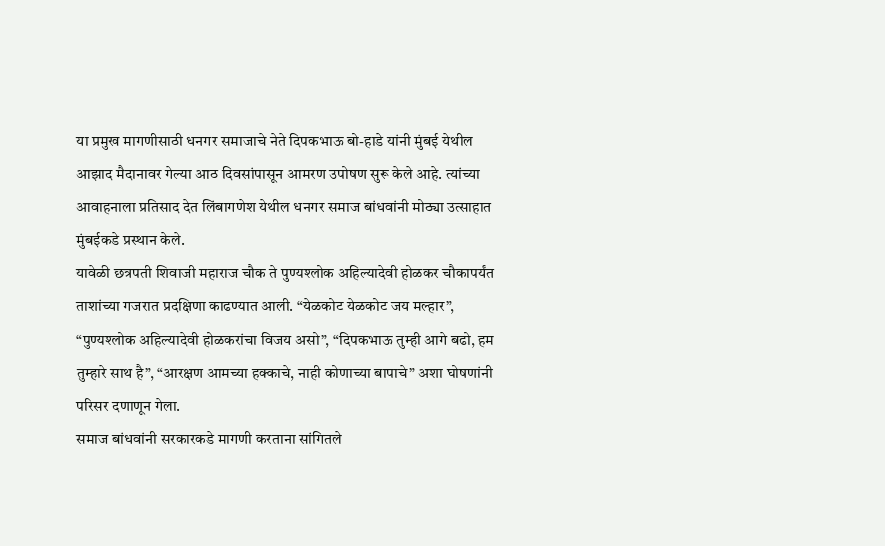या प्रमुख मागणीसाठी धनगर समाजाचे नेते दिपकभाऊ बो-हाडे यांनी मुंबई येथील आझाद मैदानावर गेल्या आठ दिवसांपासून आमरण उपोषण सुरू केले आहे. त्यांच्या आवाहनाला प्रतिसाद देत लिंबागणेश येथील धनगर समाज बांधवांनी मोठ्या उत्साहात मुंबईकडे प्रस्थान केले.
यावेळी छत्रपती शिवाजी महाराज चौक ते पुण्यश्लोक अहिल्यादेवी होळकर चौकापर्यंत ताशांच्या गजरात प्रदक्षिणा काढण्यात आली. “येळकोट येळकोट जय मल्हार”, “पुण्यश्लोक अहिल्यादेवी होळकरांचा विजय असो”, “दिपकभाऊ तुम्ही आगे बढो, हम तुम्हारे साथ है”, “आरक्षण आमच्या हक्काचे, नाही कोणाच्या बापाचे” अशा घोषणांनी परिसर दणाणून गेला.
समाज बांधवांनी सरकारकडे मागणी करताना सांगितले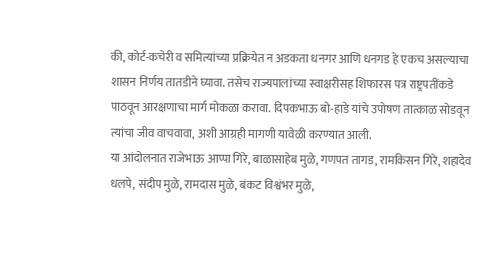की, कोर्ट-कचेरी व समित्यांच्या प्रक्रियेत न अडकता धनगर आणि धनगड हे एकच असल्याचा शासन निर्णय तातडीने घ्यावा. तसेच राज्यपालांच्या स्वाक्षरीसह शिफारस पत्र राष्ट्रपतींकडे पाठवून आरक्षणाचा मार्ग मोकळा करावा. दिपकभाऊ बो-हाडे यांचे उपोषण तात्काळ सोडवून त्यांचा जीव वाचवावा, अशी आग्रही मागणी यावेळी करण्यात आली.
या आंदोलनात राजेभाऊ आप्पा गिरे, बाळासाहेब मुळे, गणपत तागड, रामकिसन गिरे, शहादेव धलपे, संदीप मुळे, रामदास मुळे, बंकट विश्वंभर मुळे,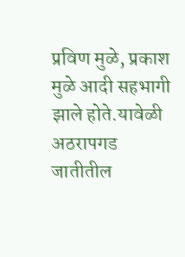प्रविण मुळे, प्रकाश मुळे आदी सहभागी झाले होते.यावेळी अठरापगड जातीतील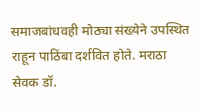समाजबांधवही मोठ्या संख्येने उपस्थित राहून पाठिंबा दर्शवित होते. मराठा सेवक डॉ.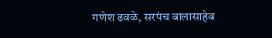गणेश ढवळे, सरपंच बालासाहेब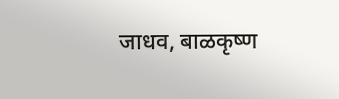जाधव, बाळकृष्ण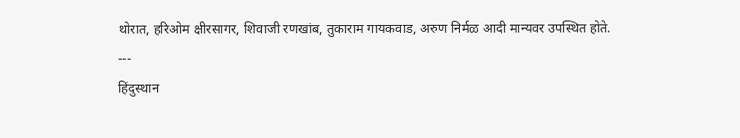थोरात, हरिओम क्षीरसागर, शिवाजी रणखांब, तुकाराम गायकवाड, अरुण निर्मळ आदी मान्यवर उपस्थित होते.
---
हिंदुस्थान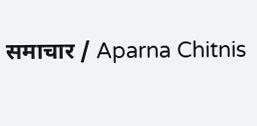समाचार / Aparna Chitnis